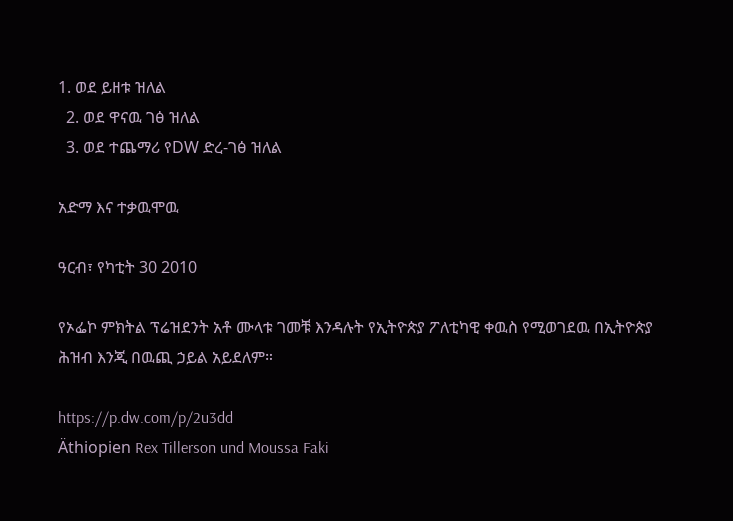1. ወደ ይዘቱ ዝለል
  2. ወደ ዋናዉ ገፅ ዝለል
  3. ወደ ተጨማሪ የDW ድረ-ገፅ ዝለል

አድማ እና ተቃዉሞዉ

ዓርብ፣ የካቲት 30 2010

የኦፌኮ ምክትል ፕሬዝደንት አቶ ሙላቱ ገመቹ እንዳሉት የኢትዮጵያ ፖለቲካዊ ቀዉስ የሚወገደዉ በኢትዮጵያ ሕዝብ እንጂ በዉጪ ኃይል አይደለም።

https://p.dw.com/p/2u3dd
Äthiopien Rex Tillerson und Moussa Faki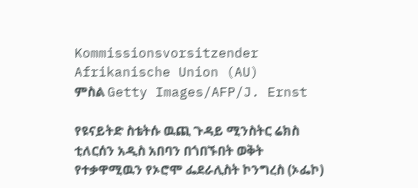Kommissionsvorsitzender Afrikanische Union (AU)
ምስል Getty Images/AFP/J. Ernst

የዩናይትድ ስቴትሱ ዉጪ ጉዳይ ሚንስትር ሬክስ ቲለርሰን አዲስ አበባን በጎበኙበት ወቅት የተቃዋሚዉን የኦሮሞ ፌደራሊስት ኮንግረስ (ኦፌኮ)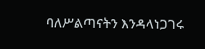ባለሥልጣናትን እንዳላነጋገሩ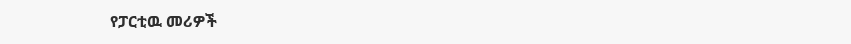የፓርቲዉ መሪዎች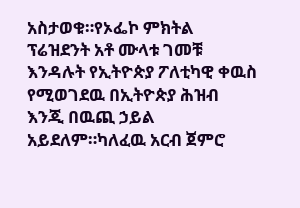አስታወቁ።የኦፌኮ ምክትል ፕሬዝደንት አቶ ሙላቱ ገመቹ እንዳሉት የኢትዮጵያ ፖለቲካዊ ቀዉስ የሚወገደዉ በኢትዮጵያ ሕዝብ እንጂ በዉጪ ኃይል አይደለም።ካለፈዉ አርብ ጀምሮ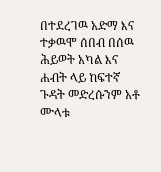በተደረገዉ አድማ እና ተቃዉሞ ሰበብ በሰዉ ሕይወት አካል እና ሐብት ላይ ከፍተኛ ጉዳት መድረሱንም አቶ ሙላቱ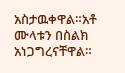አስታዉቀዋል።አቶ ሙላቱን በስልክ አነጋግረናቸዋል።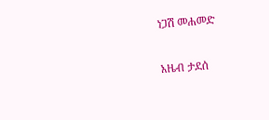ነጋሽ መሐመድ

አዜብ ታደሰ